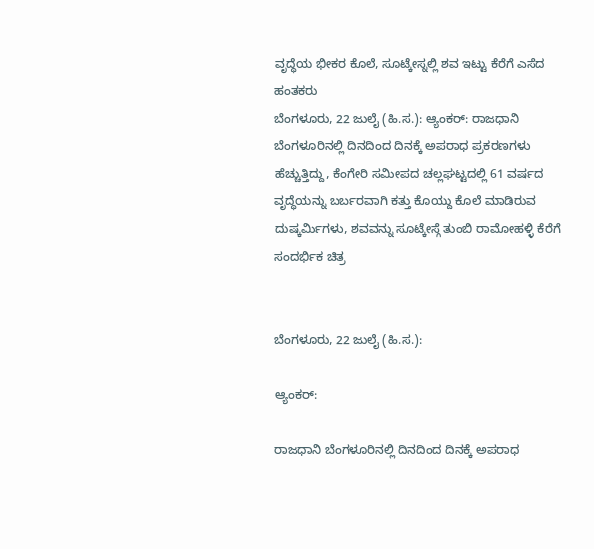ವೃದ್ಧೆಯ ಭೀಕರ ಕೊಲೆ, ಸೂಟ್ಕೇಸ್ನಲ್ಲಿ ಶವ ಇಟ್ಟು ಕೆರೆಗೆ ಎಸೆದ ಹಂತಕರು
ಬೆಂಗಳೂರು, 22 ಜುಲೈ (ಹಿ.ಸ.): ಆ್ಯಂಕರ್: ರಾಜಧಾನಿ ಬೆಂಗಳೂರಿನಲ್ಲಿ ದಿನದಿಂದ ದಿನಕ್ಕೆ ಅಪರಾಧ ಪ್ರಕರಣಗಳು ಹೆಚ್ಚುತ್ತಿದ್ದು, ಕೆಂಗೇರಿ ಸಮೀಪದ ಚಲ್ಲಘಟ್ಟದಲ್ಲಿ 61 ವರ್ಷದ ವೃದ್ಧೆಯನ್ನು ಬರ್ಬರವಾಗಿ ಕತ್ತು ಕೊಯ್ದು ಕೊಲೆ ಮಾಡಿರುವ ದುಷ್ಕರ್ಮಿಗಳು, ಶವವನ್ನು ಸೂಟ್ಕೇಸ್ಗೆ ತುಂಬಿ ರಾಮೋಹಳ್ಳಿ ಕೆರೆಗೆ
ಸಂದರ್ಭಿಕ ಚಿತ್ರ


ಬೆಂಗಳೂರು, 22 ಜುಲೈ (ಹಿ.ಸ.):

ಆ್ಯಂಕರ್:

ರಾಜಧಾನಿ ಬೆಂಗಳೂರಿನಲ್ಲಿ ದಿನದಿಂದ ದಿನಕ್ಕೆ ಅಪರಾಧ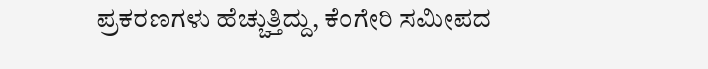ಪ್ರಕರಣಗಳು ಹೆಚ್ಚುತ್ತಿದ್ದು, ಕೆಂಗೇರಿ ಸಮೀಪದ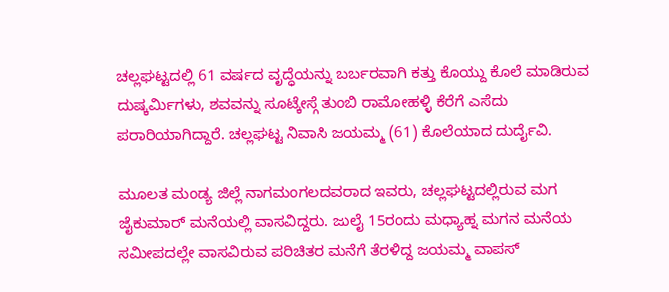ಚಲ್ಲಘಟ್ಟದಲ್ಲಿ 61 ವರ್ಷದ ವೃದ್ಧೆಯನ್ನು ಬರ್ಬರವಾಗಿ ಕತ್ತು ಕೊಯ್ದು ಕೊಲೆ ಮಾಡಿರುವ ದುಷ್ಕರ್ಮಿಗಳು, ಶವವನ್ನು ಸೂಟ್ಕೇಸ್ಗೆ ತುಂಬಿ ರಾಮೋಹಳ್ಳಿ ಕೆರೆಗೆ ಎಸೆದು ಪರಾರಿಯಾಗಿದ್ದಾರೆ. ಚಲ್ಲಘಟ್ಟ ನಿವಾಸಿ ಜಯಮ್ಮ (61) ಕೊಲೆಯಾದ ದುರ್ದೈವಿ.

ಮೂಲತ ಮಂಡ್ಯ ಜಿಲ್ಲೆ ನಾಗಮಂಗಲದವರಾದ ಇವರು, ಚಲ್ಲಘಟ್ಟದಲ್ಲಿರುವ ಮಗ ಜೈಕುಮಾರ್ ಮನೆಯಲ್ಲಿ ವಾಸವಿದ್ದರು. ಜುಲೈ 15ರಂದು ಮಧ್ಯಾಹ್ನ ಮಗನ ಮನೆಯ ಸಮೀಪದಲ್ಲೇ ವಾಸವಿರುವ ಪರಿಚಿತರ ಮನೆಗೆ ತೆರಳಿದ್ದ ಜಯಮ್ಮ ವಾಪಸ್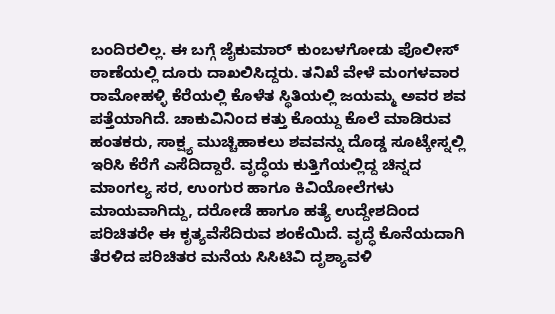ಬಂದಿರಲಿಲ್ಲ. ಈ ಬಗ್ಗೆ ಜೈಕುಮಾರ್ ಕುಂಬಳಗೋಡು ಪೊಲೀಸ್ ಠಾಣೆಯಲ್ಲಿ ದೂರು ದಾಖಲಿಸಿದ್ದರು. ತನಿಖೆ ವೇಳೆ ಮಂಗಳವಾರ ರಾಮೋಹಳ್ಳಿ ಕೆರೆಯಲ್ಲಿ ಕೊಳೆತ ಸ್ಥಿತಿಯಲ್ಲಿ ಜಯಮ್ಮ ಅವರ ಶವ ಪತ್ತೆಯಾಗಿದೆ. ಚಾಕುವಿನಿಂದ ಕತ್ತು ಕೊಯ್ದು ಕೊಲೆ ಮಾಡಿರುವ ಹಂತಕರು, ಸಾಕ್ಷ್ಯ ಮುಚ್ಚಿಹಾಕಲು ಶವವನ್ನು ದೊಡ್ಡ ಸೂಟ್ಕೇಸ್ನಲ್ಲಿ ಇರಿಸಿ ಕೆರೆಗೆ ಎಸೆದಿದ್ದಾರೆ. ವೃದ್ಧೆಯ ಕುತ್ತಿಗೆಯಲ್ಲಿದ್ದ ಚಿನ್ನದ ಮಾಂಗಲ್ಯ ಸರ, ಉಂಗುರ ಹಾಗೂ ಕಿವಿಯೋಲೆಗಳು ಮಾಯವಾಗಿದ್ದು, ದರೋಡೆ ಹಾಗೂ ಹತ್ಯೆ ಉದ್ದೇಶದಿಂದ ಪರಿಚಿತರೇ ಈ ಕೃತ್ಯವೆಸೆದಿರುವ ಶಂಕೆಯಿದೆ. ವೃದ್ಧೆ ಕೊನೆಯದಾಗಿ ತೆರಳಿದ ಪರಿಚಿತರ ಮನೆಯ ಸಿಸಿಟಿವಿ ದೃಶ್ಯಾವಳಿ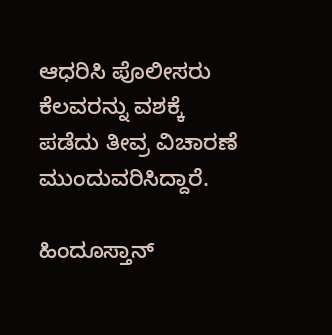ಆಧರಿಸಿ ಪೊಲೀಸರು ಕೆಲವರನ್ನು ವಶಕ್ಕೆ ಪಡೆದು ತೀವ್ರ ವಿಚಾರಣೆ ಮುಂದುವರಿಸಿದ್ದಾರೆ.

ಹಿಂದೂಸ್ತಾನ್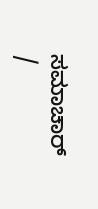ಸಮಾಚಾರ್ /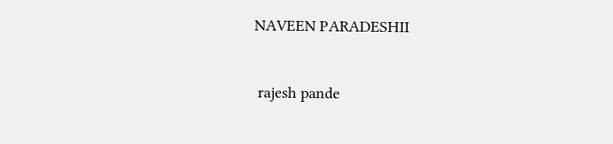NAVEEN PARADESHII


 rajesh pande